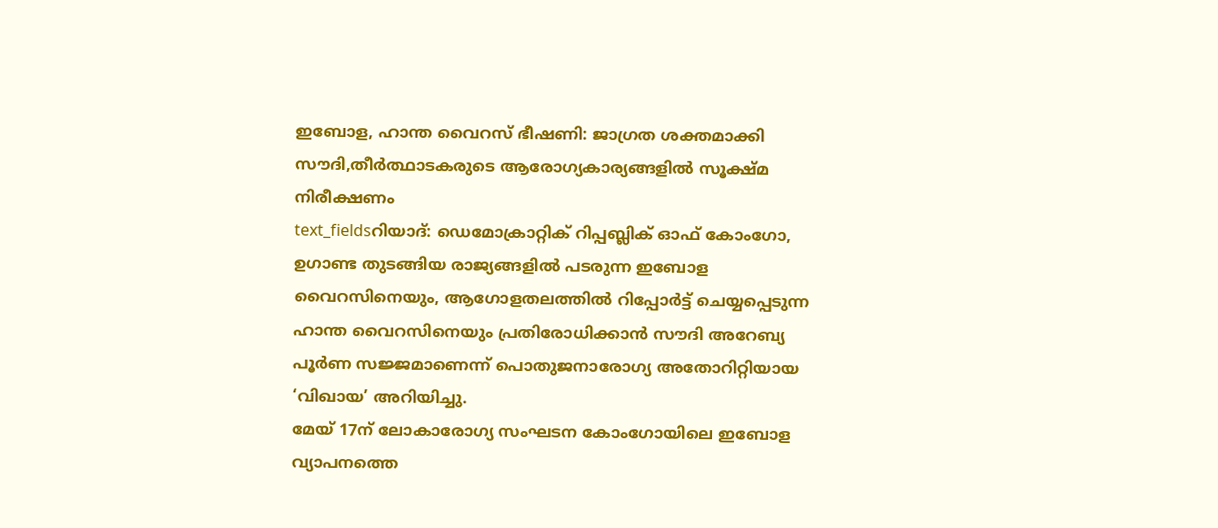ഇബോള, ഹാന്ത വൈറസ് ഭീഷണി: ജാഗ്രത ശക്തമാക്കി സൗദി,തീർത്ഥാടകരുടെ ആരോഗ്യകാര്യങ്ങളിൽ സൂക്ഷ്മ നിരീക്ഷണം
text_fieldsറിയാദ്: ഡെമോക്രാറ്റിക് റിപ്പബ്ലിക് ഓഫ് കോംഗോ, ഉഗാണ്ട തുടങ്ങിയ രാജ്യങ്ങളിൽ പടരുന്ന ഇബോള വൈറസിനെയും, ആഗോളതലത്തിൽ റിപ്പോർട്ട് ചെയ്യപ്പെടുന്ന ഹാന്ത വൈറസിനെയും പ്രതിരോധിക്കാൻ സൗദി അറേബ്യ പൂർണ സജ്ജമാണെന്ന് പൊതുജനാരോഗ്യ അതോറിറ്റിയായ ‘വിഖായ’ അറിയിച്ചു.
മേയ് 17ന് ലോകാരോഗ്യ സംഘടന കോംഗോയിലെ ഇബോള വ്യാപനത്തെ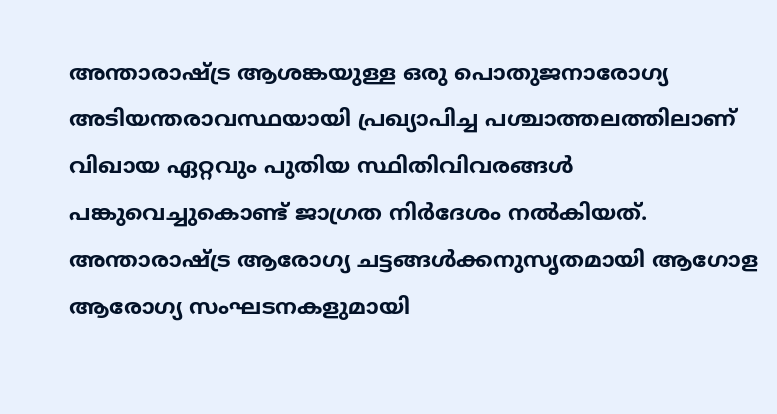അന്താരാഷ്ട്ര ആശങ്കയുള്ള ഒരു പൊതുജനാരോഗ്യ അടിയന്തരാവസ്ഥയായി പ്രഖ്യാപിച്ച പശ്ചാത്തലത്തിലാണ് വിഖായ ഏറ്റവും പുതിയ സ്ഥിതിവിവരങ്ങൾ പങ്കുവെച്ചുകൊണ്ട് ജാഗ്രത നിർദേശം നൽകിയത്. അന്താരാഷ്ട്ര ആരോഗ്യ ചട്ടങ്ങൾക്കനുസൃതമായി ആഗോള ആരോഗ്യ സംഘടനകളുമായി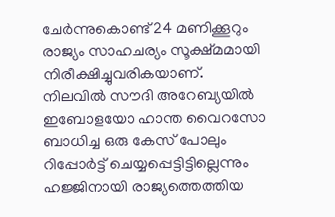ചേർന്നുകൊണ്ട് 24 മണിക്കൂറും രാജ്യം സാഹചര്യം സൂക്ഷ്മമായി നിരീക്ഷിച്ചുവരികയാണ്.
നിലവിൽ സൗദി അറേബ്യയിൽ ഇബോളയോ ഹാന്ത വൈറസോ ബാധിച്ച ഒരു കേസ് പോലും റിപ്പോർട്ട് ചെയ്യപ്പെട്ടിട്ടില്ലെന്നും ഹജ്ജിനായി രാജ്യത്തെത്തിയ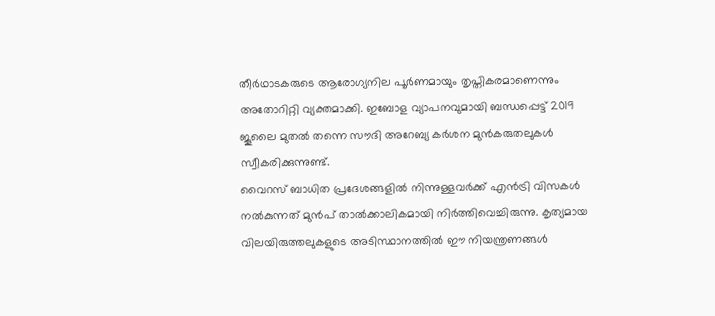തീർഥാടകരുടെ ആരോഗ്യനില പൂർണമായും തൃപ്തികരമാണെന്നും അതോറിറ്റി വ്യക്തമാക്കി. ഇബോള വ്യാപനവുമായി ബന്ധപ്പെട്ട് 2019 ജൂലൈ മുതൽ തന്നെ സൗദി അറേബ്യ കർശന മുൻകരുതലുകൾ സ്വീകരിക്കുന്നുണ്ട്.
വൈറസ് ബാധിത പ്രദേശങ്ങളിൽ നിന്നുള്ളവർക്ക് എൻട്രി വിസകൾ നൽകുന്നത് മുൻപ് താൽക്കാലികമായി നിർത്തിവെച്ചിരുന്നു. കൃത്യമായ വിലയിരുത്തലുകളുടെ അടിസ്ഥാനത്തിൽ ഈ നിയന്ത്രണങ്ങൾ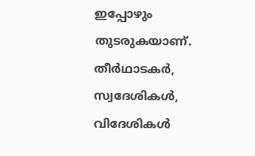ഇപ്പോഴും തുടരുകയാണ്.
തീർഥാടകർ, സ്വദേശികൾ, വിദേശികൾ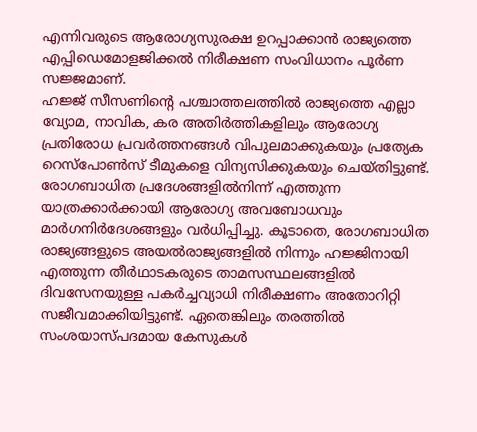എന്നിവരുടെ ആരോഗ്യസുരക്ഷ ഉറപ്പാക്കാൻ രാജ്യത്തെ എപ്പിഡെമോളജിക്കൽ നിരീക്ഷണ സംവിധാനം പൂർണ സജ്ജമാണ്.
ഹജ്ജ് സീസണിന്റെ പശ്ചാത്തലത്തിൽ രാജ്യത്തെ എല്ലാ വ്യോമ, നാവിക, കര അതിർത്തികളിലും ആരോഗ്യ പ്രതിരോധ പ്രവർത്തനങ്ങൾ വിപുലമാക്കുകയും പ്രത്യേക റെസ്പോൺസ് ടീമുകളെ വിന്യസിക്കുകയും ചെയ്തിട്ടുണ്ട്.
രോഗബാധിത പ്രദേശങ്ങളിൽനിന്ന് എത്തുന്ന യാത്രക്കാർക്കായി ആരോഗ്യ അവബോധവും മാർഗനിർദേശങ്ങളും വർധിപ്പിച്ചു. കൂടാതെ, രോഗബാധിത രാജ്യങ്ങളുടെ അയൽരാജ്യങ്ങളിൽ നിന്നും ഹജ്ജിനായി എത്തുന്ന തീർഥാടകരുടെ താമസസ്ഥലങ്ങളിൽ ദിവസേനയുള്ള പകർച്ചവ്യാധി നിരീക്ഷണം അതോറിറ്റി സജീവമാക്കിയിട്ടുണ്ട്. ഏതെങ്കിലും തരത്തിൽ സംശയാസ്പദമായ കേസുകൾ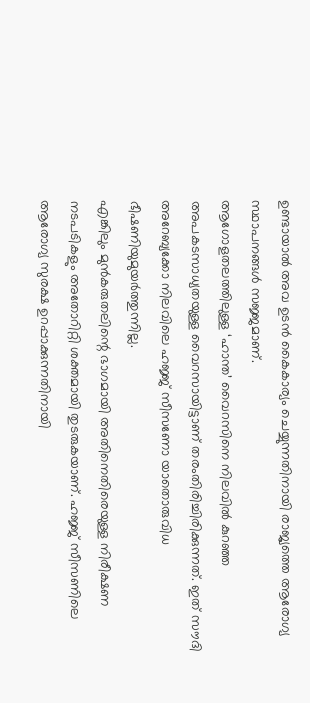ഉണ്ടായാൽ അവ ഉടൻ കൈകാര്യം ചെയ്യുന്നതിനായി രാജ്യത്തെ ആരോഗ്യ സ്ഥാപനങ്ങൾ സജ്ജമാണ്.
ആഗോളതലത്തിലുള്ള ‘ഹാന്ത’ വൈറസിനെ നിലവിൽ കുറഞ്ഞ അപകടസാധ്യതയുള്ള വൈറസായിട്ടാണ് തരംതിരിച്ചിരിക്കുന്നത്. ഇത് സൗദി അറേബ്യക്കോ നിലവിലെ ഹജ്ജ് സീസണോ യാതൊരുവിധ ഭീഷണിയുമുയർത്തുന്നില്ല.
എങ്കിലും മുൻകരുതലിന്റെ ഭാഗമായി അതിനെതിരെയുള്ള നിരീക്ഷണ നടപടികളും അതോറിറ്റി ശക്തമായി തുടരുകയാണ്. ഹജ്ജ് സീസണിലെ ആരോഗ്യ സുരക്ഷ ഉറപ്പാക്കുന്നതിനായി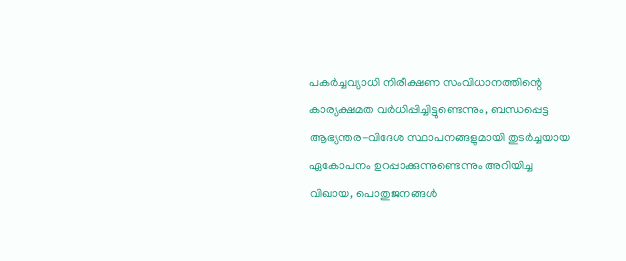പകർച്ചവ്യാധി നിരീക്ഷണ സംവിധാനത്തിന്റെ കാര്യക്ഷമത വർധിപ്പിച്ചിട്ടുണ്ടെന്നും, ബന്ധപ്പെട്ട ആഭ്യന്തര-വിദേശ സ്ഥാപനങ്ങളുമായി തുടർച്ചയായ ഏകോപനം ഉറപ്പാക്കുന്നുണ്ടെന്നും അറിയിച്ച വിഖായ, പൊതുജനങ്ങൾ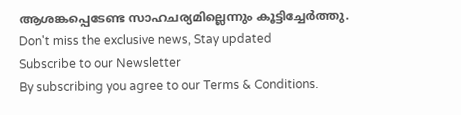ആശങ്കപ്പെടേണ്ട സാഹചര്യമില്ലെന്നും കൂട്ടിച്ചേർത്തു.
Don't miss the exclusive news, Stay updated
Subscribe to our Newsletter
By subscribing you agree to our Terms & Conditions.